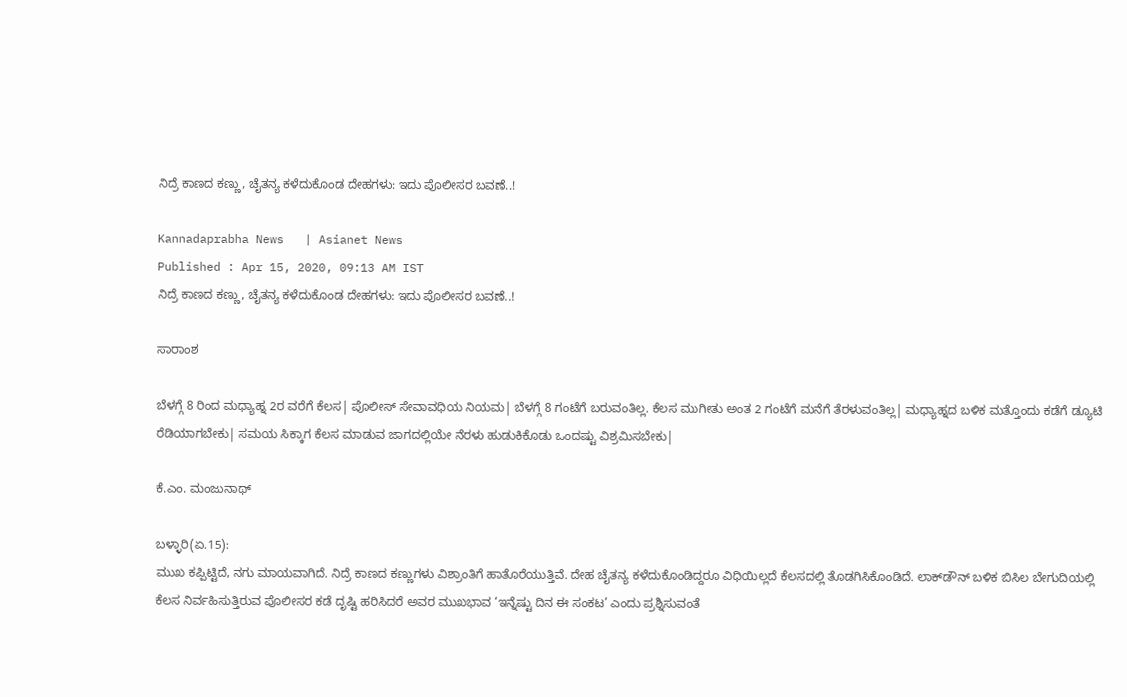ನಿದ್ರೆ ಕಾಣದ ಕಣ್ಣು, ಚೈತನ್ಯ ಕಳೆದುಕೊಂಡ ದೇಹಗಳು: ಇದು ಪೊಲೀಸರ ಬವಣೆ..!

Kannadaprabha News   | Asianet News
Published : Apr 15, 2020, 09:13 AM IST
ನಿದ್ರೆ ಕಾಣದ ಕಣ್ಣು, ಚೈತನ್ಯ ಕಳೆದುಕೊಂಡ ದೇಹಗಳು: ಇದು ಪೊಲೀಸರ ಬವಣೆ..!

ಸಾರಾಂಶ

ಬೆಳಗ್ಗೆ 8 ರಿಂದ ಮಧ್ಯಾಹ್ನ 2ರ ವರೆಗೆ ಕೆಲಸ| ಪೊಲೀಸ್‌ ಸೇವಾವಧಿಯ ನಿಯಮ| ಬೆಳಗ್ಗೆ 8 ಗಂಟೆಗೆ ಬರುವಂತಿಲ್ಲ. ಕೆಲಸ ಮುಗೀತು ಅಂತ 2 ಗಂಟೆಗೆ ಮನೆಗೆ ತೆರಳುವಂತಿಲ್ಲ| ಮಧ್ಯಾಹ್ನದ ಬಳಿಕ ಮತ್ತೊಂದು ಕಡೆಗೆ ಡ್ಯೂಟಿ ರೆಡಿಯಾಗಬೇಕು| ಸಮಯ ಸಿಕ್ಕಾಗ ಕೆಲಸ ಮಾಡುವ ಜಾಗದಲ್ಲಿಯೇ ನೆರಳು ಹುಡುಕಿಕೊಡು ಒಂದಷ್ಟು ವಿಶ್ರಮಿಸಬೇಕು|

ಕೆ.ಎಂ. ಮಂಜುನಾಥ್‌

ಬಳ್ಳಾರಿ(ಏ.15):
ಮುಖ ಕಪ್ಪಿಟ್ಟಿದೆ, ನಗು ಮಾಯವಾಗಿದೆ. ನಿದ್ರೆ ಕಾಣದ ಕಣ್ಣುಗಳು ವಿಶ್ರಾಂತಿಗೆ ಹಾತೊರೆಯುತ್ತಿವೆ. ದೇಹ ಚೈತನ್ಯ ಕಳೆದುಕೊಂಡಿದ್ದರೂ ವಿಧಿಯಿಲ್ಲದೆ ಕೆಲಸದಲ್ಲಿ ತೊಡಗಿಸಿಕೊಂಡಿದೆ. ಲಾಕ್‌ಡೌನ್‌ ಬಳಿಕ ಬಿಸಿಲ ಬೇಗುದಿಯಲ್ಲಿ ಕೆಲಸ ನಿರ್ವಹಿಸುತ್ತಿರುವ ಪೊಲೀಸರ ಕಡೆ ದೃಷ್ಟಿ ಹರಿಸಿದರೆ ಅವರ ಮುಖಭಾವ ‘ಇನ್ನೆಷ್ಟು ದಿನ ಈ ಸಂಕಟ’ ಎಂದು ಪ್ರಶ್ನಿಸುವಂತೆ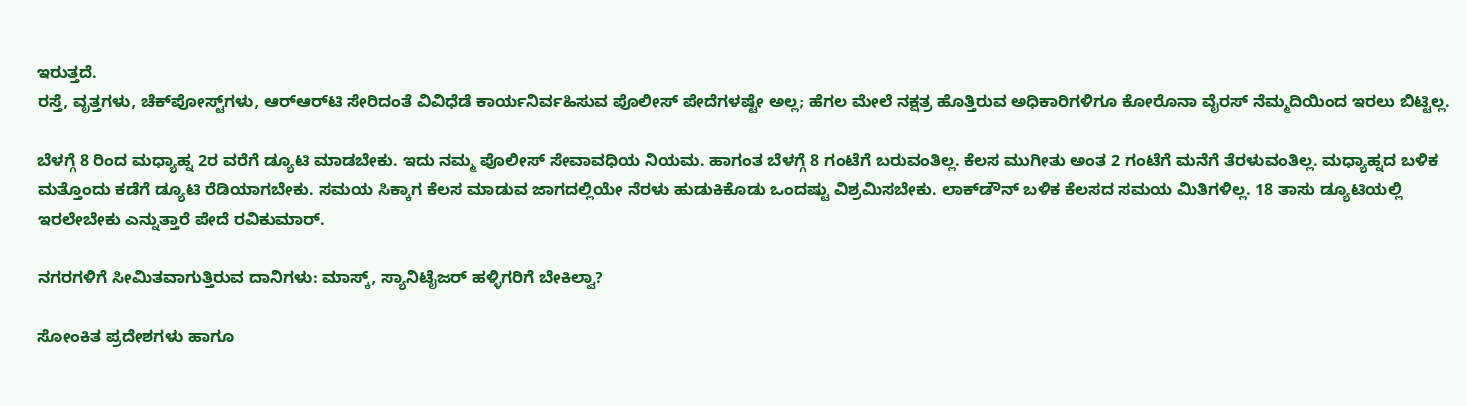ಇರುತ್ತದೆ.
ರಸ್ತೆ, ವೃತ್ತಗಳು, ಚೆಕ್‌ಪೋಸ್ಟ್‌ಗಳು, ಆರ್‌ಆರ್‌ಟಿ ಸೇರಿದಂತೆ ವಿವಿಧೆಡೆ ಕಾರ್ಯನಿರ್ವಹಿಸುವ ಪೊಲೀಸ್‌ ಪೇದೆಗಳಷ್ಟೇ ಅಲ್ಲ; ಹೆಗಲ ಮೇಲೆ ನಕ್ಷತ್ರ ಹೊತ್ತಿರುವ ಅಧಿಕಾರಿಗಳಿಗೂ ಕೋರೊನಾ ವೈರಸ್‌ ನೆಮ್ಮದಿಯಿಂದ ಇರಲು ಬಿಟ್ಟಿಲ್ಲ.

ಬೆಳಗ್ಗೆ 8 ರಿಂದ ಮಧ್ಯಾಹ್ನ 2ರ ವರೆಗೆ ಡ್ಯೂಟಿ ಮಾಡಬೇಕು. ಇದು ನಮ್ಮ ಪೊಲೀಸ್‌ ಸೇವಾವಧಿಯ ನಿಯಮ. ಹಾಗಂತ ಬೆಳಗ್ಗೆ 8 ಗಂಟೆಗೆ ಬರುವಂತಿಲ್ಲ. ಕೆಲಸ ಮುಗೀತು ಅಂತ 2 ಗಂಟೆಗೆ ಮನೆಗೆ ತೆರಳುವಂತಿಲ್ಲ. ಮಧ್ಯಾಹ್ನದ ಬಳಿಕ ಮತ್ತೊಂದು ಕಡೆಗೆ ಡ್ಯೂಟಿ ರೆಡಿಯಾಗಬೇಕು. ಸಮಯ ಸಿಕ್ಕಾಗ ಕೆಲಸ ಮಾಡುವ ಜಾಗದಲ್ಲಿಯೇ ನೆರಳು ಹುಡುಕಿಕೊಡು ಒಂದಷ್ಟು ವಿಶ್ರಮಿಸಬೇಕು. ಲಾಕ್‌ಡೌನ್‌ ಬಳಿಕ ಕೆಲಸದ ಸಮಯ ಮಿತಿಗಳಿಲ್ಲ. 18 ತಾಸು ಡ್ಯೂಟಿಯಲ್ಲಿ ಇರಲೇಬೇಕು ಎನ್ನುತ್ತಾರೆ ಪೇದೆ ರವಿಕುಮಾರ್‌.

ನಗರಗಳಿಗೆ ಸೀಮಿತವಾಗುತ್ತಿರುವ ದಾನಿಗಳು: ಮಾಸ್ಕ್‌, ಸ್ಯಾನಿಟೈಜರ್‌ ಹಳ್ಳಿಗರಿಗೆ ಬೇಕಿಲ್ವಾ?

ಸೋಂಕಿತ ಪ್ರದೇಶಗಳು ಹಾಗೂ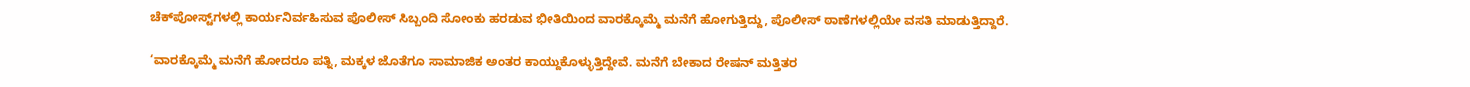ಚೆಕ್‌ಪೋಸ್ಟ್‌ಗಳಲ್ಲಿ ಕಾರ್ಯನಿರ್ವಹಿಸುವ ಪೊಲೀಸ್‌ ಸಿಬ್ಬಂದಿ ಸೋಂಕು ಹರಡುವ ಭೀತಿಯಿಂದ ವಾರಕ್ಕೊಮ್ಮೆ ಮನೆಗೆ ಹೋಗುತ್ತಿದ್ದು, ಪೊಲೀಸ್‌ ಠಾಣೆಗಳಲ್ಲಿಯೇ ವಸತಿ ಮಾಡುತ್ತಿದ್ದಾರೆ.

‘ವಾರಕ್ಕೊಮ್ಮೆ ಮನೆಗೆ ಹೋದರೂ ಪತ್ನಿ, ಮಕ್ಕಳ ಜೊತೆಗೂ ಸಾಮಾಜಿಕ ಅಂತರ ಕಾಯ್ದುಕೊಳ್ಳುತ್ತಿದ್ದೇವೆ. ಮನೆಗೆ ಬೇಕಾದ ರೇಷನ್‌ ಮತ್ತಿತರ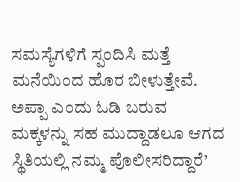ಸಮಸ್ಯೆಗಳಿಗೆ ಸ್ಪಂದಿಸಿ ಮತ್ತೆ ಮನೆಯಿಂದ ಹೊರ ಬೀಳುತ್ತೇವೆ. ಅಪ್ಪಾ ಎಂದು ಓಡಿ ಬರುವ ಮಕ್ಕಳನ್ನು ಸಹ ಮುದ್ದಾಡಲೂ ಆಗದ ಸ್ಥಿತಿಯಲ್ಲಿ ನಮ್ಮ ಪೊಲೀಸರಿದ್ದಾರೆ’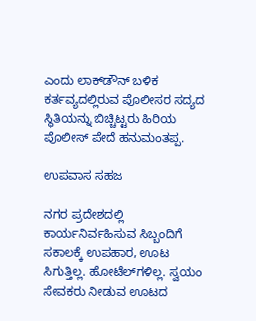ಎಂದು ಲಾಕ್‌ಡೌನ್‌ ಬಳಿಕ ಕರ್ತವ್ಯದಲ್ಲಿರುವ ಪೊಲೀಸರ ಸದ್ಯದ ಸ್ಥಿತಿಯನ್ನು ಬಿಚ್ಚಿಟ್ಟರು ಹಿರಿಯ ಪೊಲೀಸ್‌ ಪೇದೆ ಹನುಮಂತಪ್ಪ.

ಉಪವಾಸ ಸಹಜ

ನಗರ ಪ್ರದೇಶದಲ್ಲಿ ಕಾರ್ಯನಿರ್ವಹಿಸುವ ಸಿಬ್ಬಂದಿಗೆ ಸಕಾಲಕ್ಕೆ ಉಪಹಾರ, ಊಟ ಸಿಗುತ್ತಿಲ್ಲ. ಹೋಟೆಲ್‌ಗಳಿಲ್ಲ. ಸ್ವಯಂ ಸೇವಕರು ನೀಡುವ ಊಟದ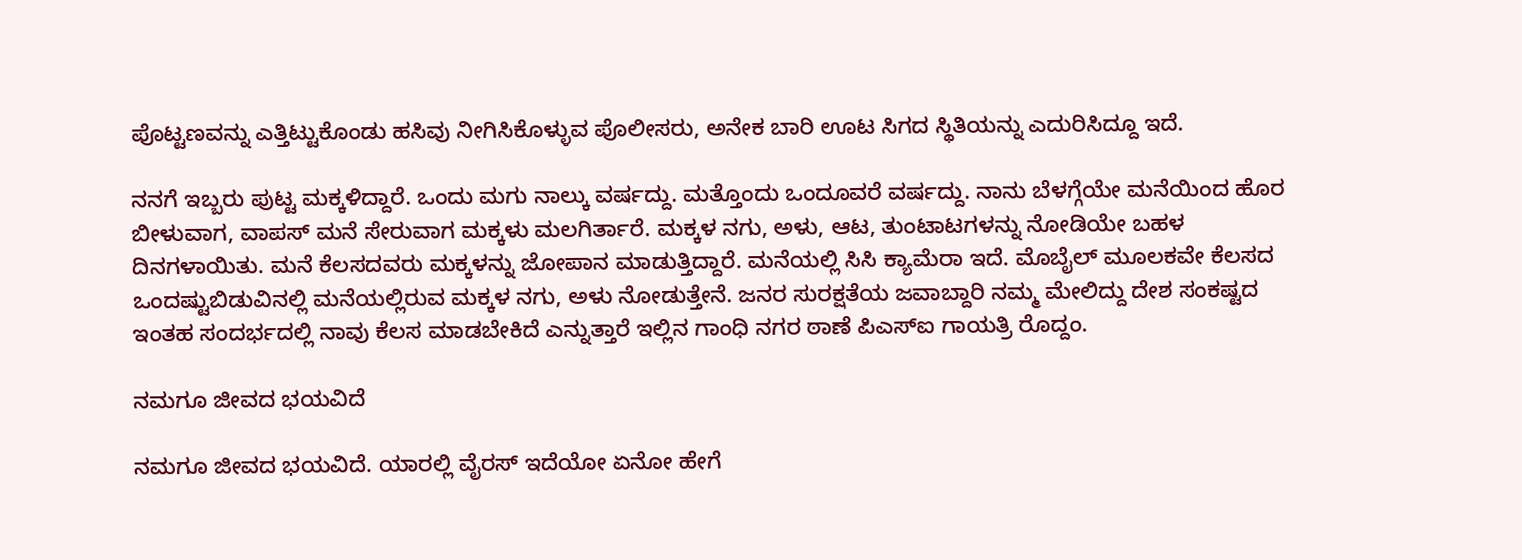ಪೊಟ್ಟಣವನ್ನು ಎತ್ತಿಟ್ಟುಕೊಂಡು ಹಸಿವು ನೀಗಿಸಿಕೊಳ್ಳುವ ಪೊಲೀಸರು, ಅನೇಕ ಬಾರಿ ಊಟ ಸಿಗದ ಸ್ಥಿತಿಯನ್ನು ಎದುರಿಸಿದ್ದೂ ಇದೆ.

ನನಗೆ ಇಬ್ಬರು ಪುಟ್ಟ ಮಕ್ಕಳಿದ್ದಾರೆ. ಒಂದು ಮಗು ನಾಲ್ಕು ವರ್ಷದ್ದು. ಮತ್ತೊಂದು ಒಂದೂವರೆ ವರ್ಷದ್ದು. ನಾನು ಬೆಳಗ್ಗೆಯೇ ಮನೆಯಿಂದ ಹೊರ ಬೀಳುವಾಗ, ವಾಪಸ್‌ ಮನೆ ಸೇರುವಾಗ ಮಕ್ಕಳು ಮಲಗಿರ್ತಾರೆ. ಮಕ್ಕಳ ನಗು, ಅಳು, ಆಟ, ತುಂಟಾಟಗಳನ್ನು ನೋಡಿಯೇ ಬಹಳ ದಿನಗಳಾಯಿತು. ಮನೆ ಕೆಲಸದವರು ಮಕ್ಕಳನ್ನು ಜೋಪಾನ ಮಾಡುತ್ತಿದ್ದಾರೆ. ಮನೆಯಲ್ಲಿ ಸಿಸಿ ಕ್ಯಾಮೆರಾ ಇದೆ. ಮೊಬೈಲ್‌ ಮೂಲಕವೇ ಕೆಲಸದ ಒಂದಷ್ಟುಬಿಡುವಿನಲ್ಲಿ ಮನೆಯಲ್ಲಿರುವ ಮಕ್ಕಳ ನಗು, ಅಳು ನೋಡುತ್ತೇನೆ. ಜನರ ಸುರಕ್ಷತೆಯ ಜವಾಬ್ದಾರಿ ನಮ್ಮ ಮೇಲಿದ್ದು ದೇಶ ಸಂಕಷ್ಟದ ಇಂತಹ ಸಂದರ್ಭದಲ್ಲಿ ನಾವು ಕೆಲಸ ಮಾಡಬೇಕಿದೆ ಎನ್ನುತ್ತಾರೆ ಇಲ್ಲಿನ ಗಾಂಧಿ ನಗರ ಠಾಣೆ ಪಿಎಸ್‌ಐ ಗಾಯತ್ರಿ ರೊದ್ದಂ.

ನಮಗೂ ಜೀವದ ಭಯವಿದೆ

ನಮಗೂ ಜೀವದ ಭಯವಿದೆ. ಯಾರಲ್ಲಿ ವೈರಸ್‌ ಇದೆಯೋ ಏನೋ ಹೇಗೆ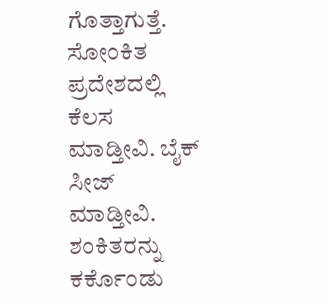ಗೊತ್ತಾಗುತ್ತೆ. ಸೋಂಕಿತ ಪ್ರದೇಶದಲ್ಲಿ ಕೆಲಸ ಮಾಡ್ತೀವಿ. ಬೈಕ್‌ ಸೀಜ್‌ ಮಾಡ್ತೀವಿ. ಶಂಕಿತರನ್ನು ಕರ್ಕೊಂಡು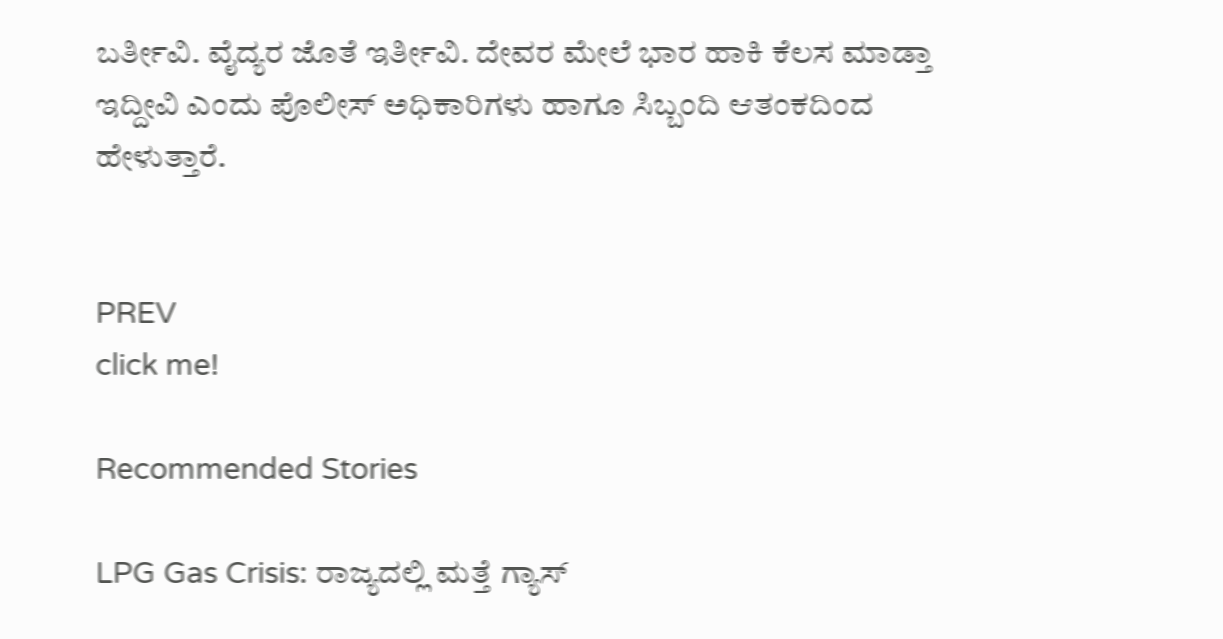ಬರ್ತೀವಿ. ವೈದ್ಯರ ಜೊತೆ ಇರ್ತೀವಿ. ದೇವರ ಮೇಲೆ ಭಾರ ಹಾಕಿ ಕೆಲಸ ಮಾಡ್ತಾ ಇದ್ದೀವಿ ಎಂದು ಪೊಲೀಸ್‌ ಅಧಿಕಾರಿಗಳು ಹಾಗೂ ಸಿಬ್ಬಂದಿ ಆತಂಕದಿಂದ ಹೇಳುತ್ತಾರೆ.


PREV
click me!

Recommended Stories

LPG Gas Crisis: ರಾಜ್ಯದಲ್ಲಿ ಮತ್ತೆ ಗ್ಯಾಸ್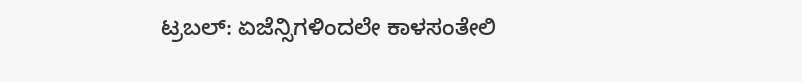ಟ್ರಬಲ್: ಏಜೆನ್ಸಿಗಳಿಂದಲೇ ಕಾಳಸಂತೇಲಿ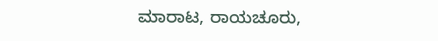ಮಾರಾಟ, ರಾಯಚೂರು,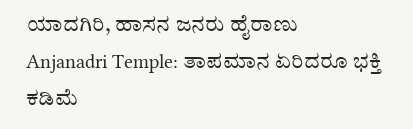ಯಾದಗಿರಿ, ಹಾಸನ ಜನರು ಹೈರಾಣು
Anjanadri Temple: ತಾಪಮಾನ ಏರಿದರೂ ಭಕ್ತಿ ಕಡಿಮೆ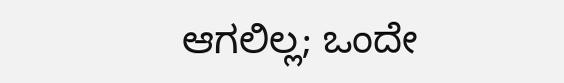ಆಗಲಿಲ್ಲ; ಒಂದೇ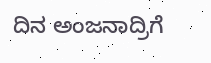ದಿನ ಅಂಜನಾದ್ರಿಗೆ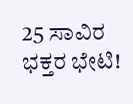25 ಸಾವಿರ ಭಕ್ತರ ಭೇಟಿ!